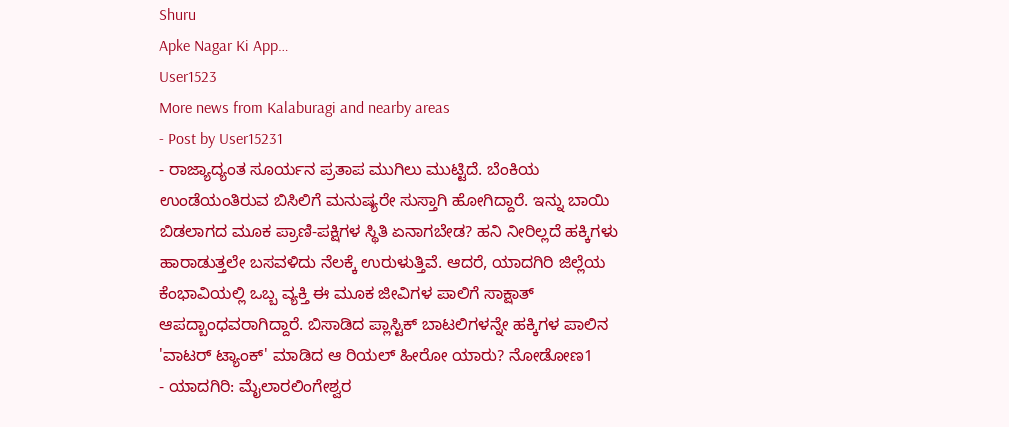Shuru
Apke Nagar Ki App…
User1523
More news from Kalaburagi and nearby areas
- Post by User15231
- ರಾಜ್ಯಾದ್ಯಂತ ಸೂರ್ಯನ ಪ್ರತಾಪ ಮುಗಿಲು ಮುಟ್ಟಿದೆ. ಬೆಂಕಿಯ ಉಂಡೆಯಂತಿರುವ ಬಿಸಿಲಿಗೆ ಮನುಷ್ಯರೇ ಸುಸ್ತಾಗಿ ಹೋಗಿದ್ದಾರೆ. ಇನ್ನು ಬಾಯಿ ಬಿಡಲಾಗದ ಮೂಕ ಪ್ರಾಣಿ-ಪಕ್ಷಿಗಳ ಸ್ಥಿತಿ ಏನಾಗಬೇಡ? ಹನಿ ನೀರಿಲ್ಲದೆ ಹಕ್ಕಿಗಳು ಹಾರಾಡುತ್ತಲೇ ಬಸವಳಿದು ನೆಲಕ್ಕೆ ಉರುಳುತ್ತಿವೆ. ಆದರೆ, ಯಾದಗಿರಿ ಜಿಲ್ಲೆಯ ಕೆಂಭಾವಿಯಲ್ಲಿ ಒಬ್ಬ ವ್ಯಕ್ತಿ ಈ ಮೂಕ ಜೀವಿಗಳ ಪಾಲಿಗೆ ಸಾಕ್ಷಾತ್ ಆಪದ್ಬಾಂಧವರಾಗಿದ್ದಾರೆ. ಬಿಸಾಡಿದ ಪ್ಲಾಸ್ಟಿಕ್ ಬಾಟಲಿಗಳನ್ನೇ ಹಕ್ಕಿಗಳ ಪಾಲಿನ 'ವಾಟರ್ ಟ್ಯಾಂಕ್' ಮಾಡಿದ ಆ ರಿಯಲ್ ಹೀರೋ ಯಾರು? ನೋಡೋಣ1
- ಯಾದಗಿರಿ: ಮೈಲಾರಲಿಂಗೇಶ್ವರ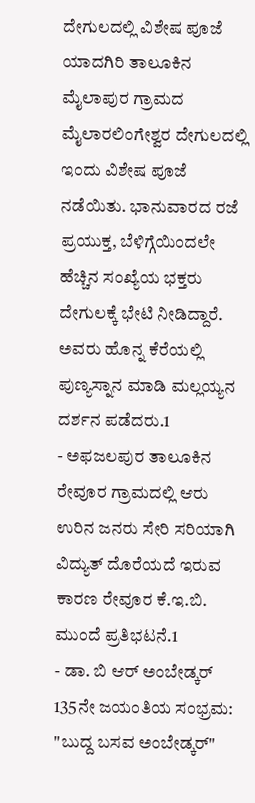ದೇಗುಲದಲ್ಲಿ ವಿಶೇಷ ಪೂಜೆ ಯಾದಗಿರಿ ತಾಲೂಕಿನ ಮೈಲಾಪುರ ಗ್ರಾಮದ ಮೈಲಾರಲಿಂಗೇಶ್ವರ ದೇಗುಲದಲ್ಲಿ ಇಂದು ವಿಶೇಷ ಪೂಜೆ ನಡೆಯಿತು. ಭಾನುವಾರದ ರಜೆ ಪ್ರಯುಕ್ತ, ಬೆಳಿಗ್ಗೆಯಿಂದಲೇ ಹೆಚ್ಚಿನ ಸಂಖ್ಯೆಯ ಭಕ್ತರು ದೇಗುಲಕ್ಕೆ ಭೇಟಿ ನೀಡಿದ್ದಾರೆ. ಅವರು ಹೊನ್ನ ಕೆರೆಯಲ್ಲಿ ಪುಣ್ಯಸ್ನಾನ ಮಾಡಿ ಮಲ್ಲಯ್ಯನ ದರ್ಶನ ಪಡೆದರು.1
- ಅಫಜಲಪುರ ತಾಲೂಕಿನ ರೇವೂರ ಗ್ರಾಮದಲ್ಲಿ ಆರು ಉರಿನ ಜನರು ಸೇರಿ ಸರಿಯಾಗಿ ವಿದ್ಯುತ್ ದೊರೆಯದೆ ಇರುವ ಕಾರಣ ರೇವೂರ ಕೆ.ಇ.ಬಿ. ಮುಂದೆ ಪ್ರತಿಭಟನೆ.1
- ಡಾ. ಬಿ ಆರ್ ಅಂಬೇಡ್ಕರ್ 135ನೇ ಜಯಂತಿಯ ಸಂಭ್ರಮ: "ಬುದ್ದ ಬಸವ ಅಂಬೇಡ್ಕರ್"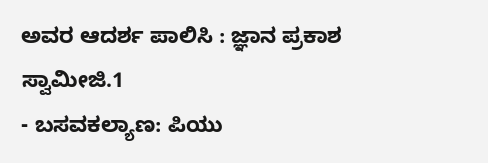ಅವರ ಆದರ್ಶ ಪಾಲಿಸಿ : ಜ್ಞಾನ ಪ್ರಕಾಶ ಸ್ವಾಮೀಜಿ.1
- ಬಸವಕಲ್ಯಾಣ: ಪಿಯು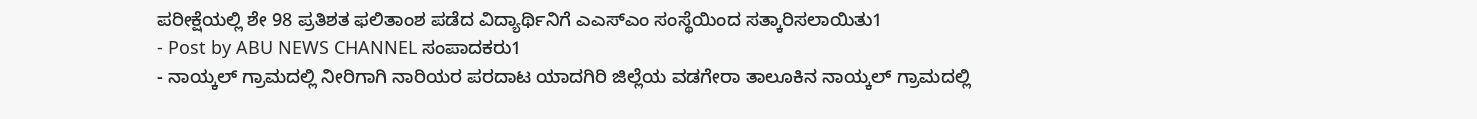ಪರೀಕ್ಷೆಯಲ್ಲಿ ಶೇ 98 ಪ್ರತಿಶತ ಫಲಿತಾಂಶ ಪಡೆದ ವಿದ್ಯಾರ್ಥಿನಿಗೆ ಎಎಸ್ಎಂ ಸಂಸ್ಥೆಯಿಂದ ಸತ್ಕಾರಿಸಲಾಯಿತು1
- Post by ABU NEWS CHANNEL ಸಂಪಾದಕರು1
- ನಾಯ್ಕಲ್ ಗ್ರಾಮದಲ್ಲಿ ನೀರಿಗಾಗಿ ನಾರಿಯರ ಪರದಾಟ ಯಾದಗಿರಿ ಜಿಲ್ಲೆಯ ವಡಗೇರಾ ತಾಲೂಕಿನ ನಾಯ್ಕಲ್ ಗ್ರಾಮದಲ್ಲಿ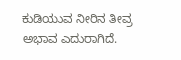ಕುಡಿಯುವ ನೀರಿನ ತೀವ್ರ ಅಭಾವ ಎದುರಾಗಿದೆ.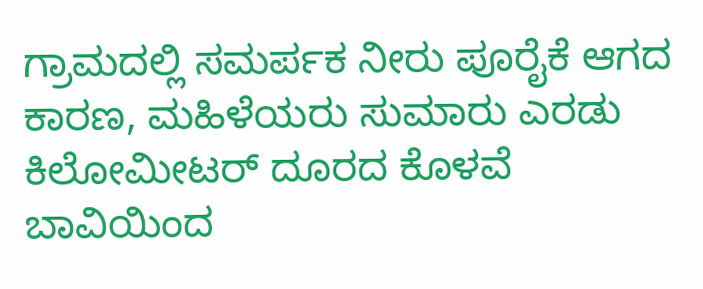ಗ್ರಾಮದಲ್ಲಿ ಸಮರ್ಪಕ ನೀರು ಪೂರೈಕೆ ಆಗದ ಕಾರಣ, ಮಹಿಳೆಯರು ಸುಮಾರು ಎರಡು ಕಿಲೋಮೀಟರ್ ದೂರದ ಕೊಳವೆ ಬಾವಿಯಿಂದ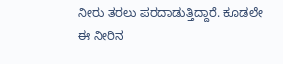ನೀರು ತರಲು ಪರದಾಡುತ್ತಿದ್ದಾರೆ. ಕೂಡಲೇ ಈ ನೀರಿನ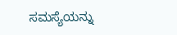ಸಮಸ್ಯೆಯನ್ನು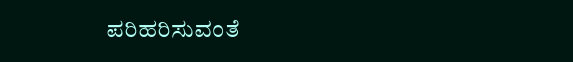ಪರಿಹರಿಸುವಂತೆ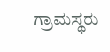ಗ್ರಾಮಸ್ಥರು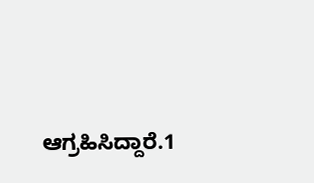ಆಗ್ರಹಿಸಿದ್ದಾರೆ.1